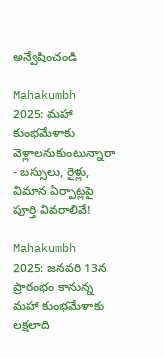అన్వేషించండి

Mahakumbh 2025: మహా కుంభమేళాకు వెళ్లాలనుకుంటున్నారా - బస్సులు, రైళ్లు, విమాన ఏర్పాట్లపై పూర్తి వివరాలివే!

Mahakumbh 2025: జనవరి 13న ప్రారంభం కానున్న మహా కుంభమేళాకు లక్షలాది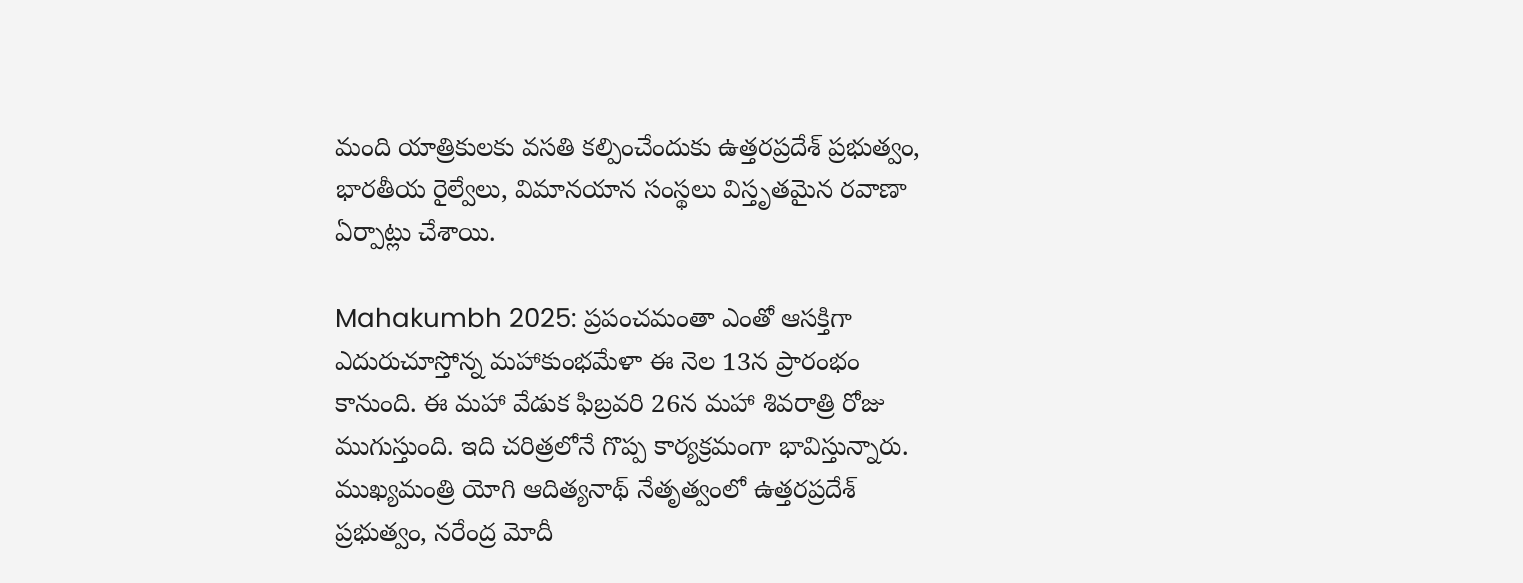మంది యాత్రికులకు వసతి కల్పించేందుకు ఉత్తరప్రదేశ్ ప్రభుత్వం, భారతీయ రైల్వేలు, విమానయాన సంస్థలు విస్తృతమైన రవాణా ఏర్పాట్లు చేశాయి.

Mahakumbh 2025: ప్రపంచమంతా ఎంతో ఆసక్తిగా ఎదురుచూస్తోన్న మహాకుంభమేళా ఈ నెల 13న ప్రారంభం కానుంది. ఈ మహా వేడుక ఫిబ్రవరి 26న మహా శివరాత్రి రోజు ముగుస్తుంది. ఇది చరిత్రలోనే గొప్ప కార్యక్రమంగా భావిస్తున్నారు. ముఖ్యమంత్రి యోగి ఆదిత్యనాథ్ నేతృత్వంలో ఉత్తరప్రదేశ్ ప్రభుత్వం, నరేంద్ర మోదీ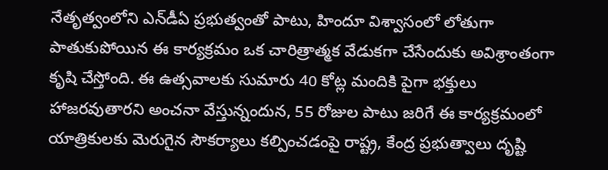నేతృత్వంలోని ఎన్‌డీఏ ప్రభుత్వంతో పాటు, హిందూ విశ్వాసంలో లోతుగా పాతుకుపోయిన ఈ కార్యక్రమం ఒక చారిత్రాత్మక వేడుకగా చేసేందుకు అవిశ్రాంతంగా కృషి చేస్తోంది. ఈ ఉత్సవాలకు సుమారు 40 కోట్ల మందికి పైగా భక్తులు హాజరవుతారని అంచనా వేస్తున్నందున, 55 రోజుల పాటు జరిగే ఈ కార్యక్రమంలో యాత్రికులకు మెరుగైన సౌకర్యాలు కల్పించడంపై రాష్ట్ర, కేంద్ర ప్రభుత్వాలు దృష్టి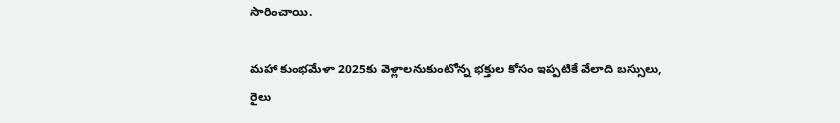సారించాయి.

మహా కుంభమేళా 2025కు వెళ్లాలనుకుంటోన్న భక్తుల కోసం ఇప్పటికే వేలాది బస్సులు, రైలు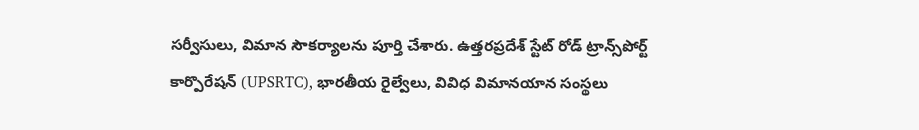సర్వీసులు, విమాన సౌకర్యాలను పూర్తి చేశారు. ఉత్తరప్రదేశ్ స్టేట్ రోడ్ ట్రాన్స్‌పోర్ట్ కార్పొరేషన్ (UPSRTC), భారతీయ రైల్వేలు, వివిధ విమానయాన సంస్థలు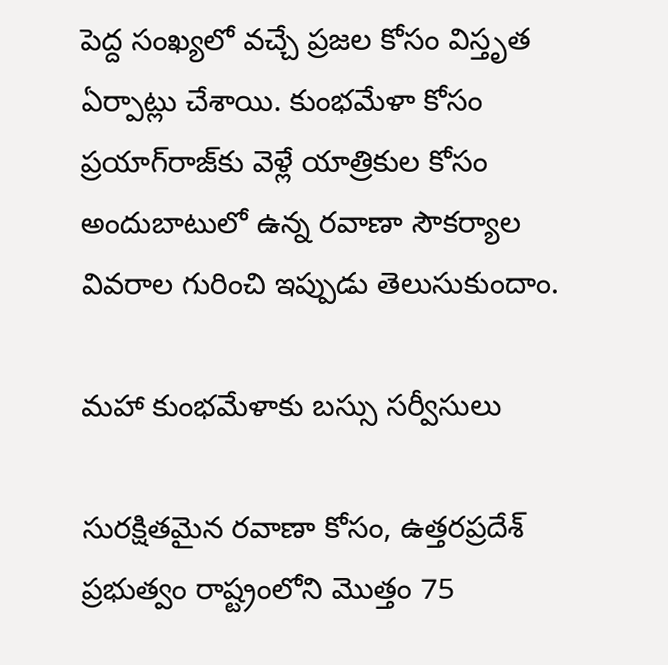పెద్ద సంఖ్యలో వచ్చే ప్రజల కోసం విస్తృత ఏర్పాట్లు చేశాయి. కుంభమేళా కోసం ప్రయాగ్‌రాజ్‌కు వెళ్లే యాత్రికుల కోసం అందుబాటులో ఉన్న రవాణా సౌకర్యాల వివరాల గురించి ఇప్పుడు తెలుసుకుందాం.

మహా కుంభమేళాకు బస్సు సర్వీసులు

సురక్షితమైన రవాణా కోసం, ఉత్తరప్రదేశ్ ప్రభుత్వం రాష్ట్రంలోని మొత్తం 75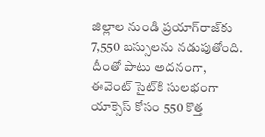జిల్లాల నుండి ప్రయాగ్‌రాజ్‌కు 7,550 బస్సులను నడుపుతోంది. దీంతో పాటు అదనంగా, ఈవెంట్ సైట్‌కి సులభంగా యాక్సెస్ కోసం 550 కొత్త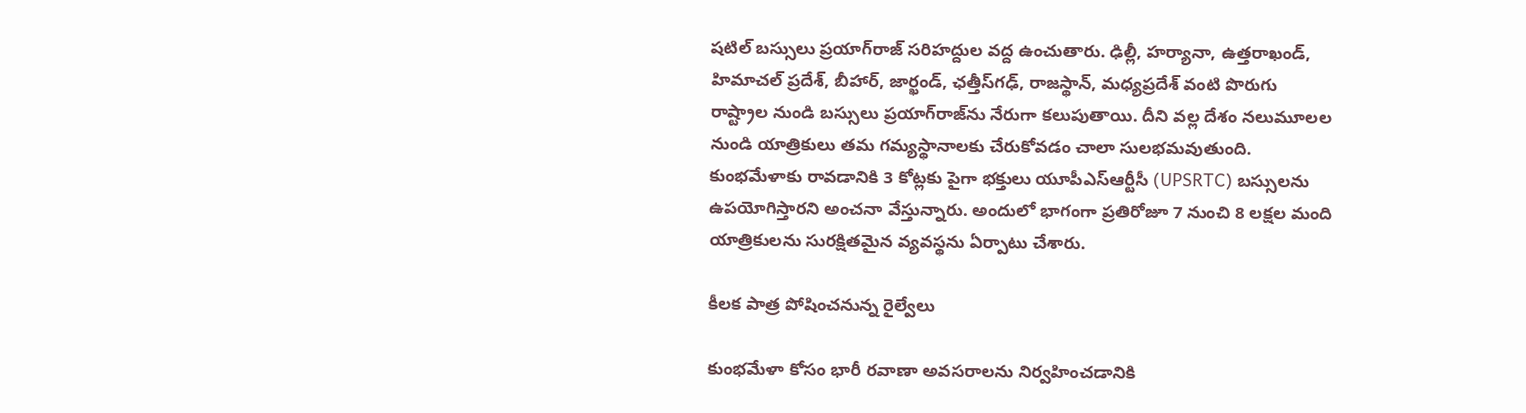షటిల్ బస్సులు ప్రయాగ్‌రాజ్ సరిహద్దుల వద్ద ఉంచుతారు. ఢిల్లీ, హర్యానా, ఉత్తరాఖండ్, హిమాచల్ ప్రదేశ్, బీహార్, జార్ఖండ్, ఛత్తీస్‌గఢ్, రాజస్థాన్, మధ్యప్రదేశ్ వంటి పొరుగు రాష్ట్రాల నుండి బస్సులు ప్రయాగ్‌రాజ్‌ను నేరుగా కలుపుతాయి. దీని వల్ల దేశం నలుమూలల నుండి యాత్రికులు తమ గమ్యస్థానాలకు చేరుకోవడం చాలా సులభమవుతుంది. కుంభమేళాకు రావడానికి 3 కోట్లకు పైగా భక్తులు యూపీఎస్ఆర్టీసీ (UPSRTC) బస్సులను ఉపయోగిస్తారని అంచనా వేస్తున్నారు. అందులో భాగంగా ప్రతిరోజూ 7 నుంచి 8 లక్షల మంది యాత్రికులను సురక్షితమైన వ్యవస్థను ఏర్పాటు చేశారు.

కీలక పాత్ర పోషించనున్న రైల్వేలు

కుంభమేళా కోసం భారీ రవాణా అవసరాలను నిర్వహించడానికి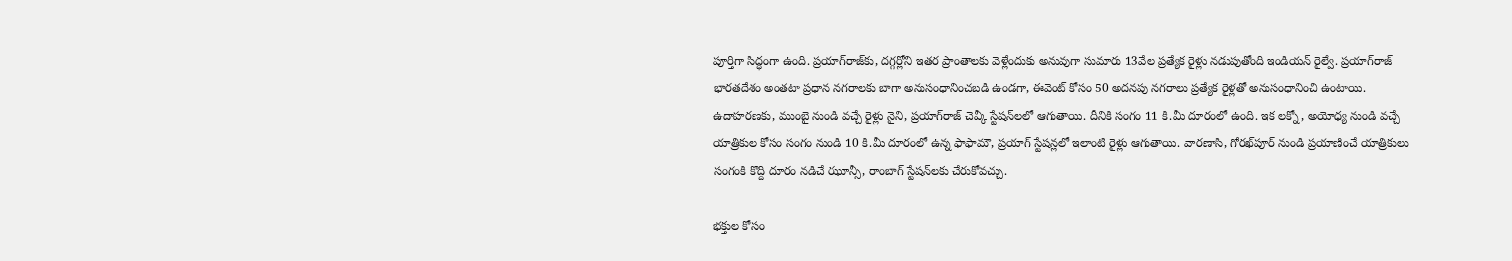పూర్తిగా సిద్ధంగా ఉంది. ప్రయాగ్‌రాజ్‌కు, దగ్గర్లోని ఇతర ప్రాంతాలకు వెళ్లేందుకు అనువుగా సుమారు 13వేల ప్రత్యేక రైళ్లు నడుపుతోంది ఇండియన్ రైల్వే. ప్రయాగ్‌రాజ్ భారతదేశం అంతటా ప్రధాన నగరాలకు బాగా అనుసంధానించబడి ఉండగా, ఈవెంట్ కోసం 50 అదనపు నగరాలు ప్రత్యేక రైళ్లతో అనుసంధానించి ఉంటాయి. ఉదాహరణకు, ముంబై నుండి వచ్చే రైళ్లు నైని, ప్రయాగ్‌రాజ్ చెవ్కీ స్టేషన్‌లలో ఆగుతాయి. దీనికి సంగం 11 కి.మీ దూరంలో ఉంది. ఇక లక్నో, అయోధ్య నుండి వచ్చే యాత్రికుల కోసం సంగం నుండి 10 కి.మీ దూరంలో ఉన్న ఫాఫామౌ, ప్రయాగ్ స్టేషన్లలో ఇలాంటి రైళ్లు ఆగుతాయి. వారణాసి, గోరఖ్‌పూర్ నుండి ప్రయాణించే యాత్రికులు సంగంకి కొద్ది దూరం నడిచే ఝూన్సీ, రాంబాగ్ స్టేషన్‌లకు చేరుకోవచ్చు.

భక్తుల కోసం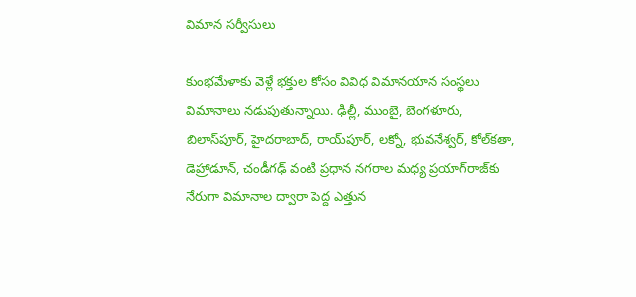విమాన సర్వీసులు

కుంభమేళాకు వెళ్లే భక్తుల కోసం వివిధ విమానయాన సంస్థలు విమానాలు నడుపుతున్నాయి. ఢిల్లీ, ముంబై, బెంగళూరు, బిలాస్‌పూర్, హైదరాబాద్, రాయ్‌పూర్, లక్నో, భువనేశ్వర్, కోల్‌కతా, డెహ్రాడూన్, చండీగఢ్ వంటి ప్రధాన నగరాల మధ్య ప్రయాగ్‌రాజ్‌కు నేరుగా విమానాల ద్వారా పెద్ద ఎత్తున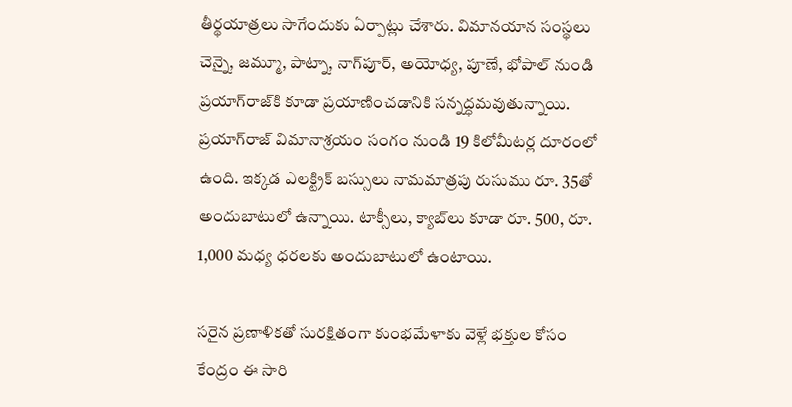తీర్థయాత్రలు సాగేందుకు ఏర్పాట్లు చేశారు. విమానయాన సంస్థలు చెన్నై, జమ్మూ, పాట్నా, నాగ్‌పూర్, అయోధ్య, పూణే, భోపాల్ నుండి ప్రయాగ్‌రాజ్‌కి కూడా ప్రయాణించడానికి సన్నద్ధమవుతున్నాయి. ప్రయాగ్‌రాజ్ విమానాశ్రయం సంగం నుండి 19 కిలోమీటర్ల దూరంలో ఉంది. ఇక్కడ ఎలక్ట్రిక్ బస్సులు నామమాత్రపు రుసుము రూ. 35తో అందుబాటులో ఉన్నాయి. టాక్సీలు, క్యాబ్‌లు కూడా రూ. 500, రూ. 1,000 మధ్య ధరలకు అందుబాటులో ఉంటాయి.

సరైన ప్రణాళికతో సురక్షితంగా కుంభమేళాకు వెళ్లే భక్తుల కోసం కేంద్రం ఈ సారి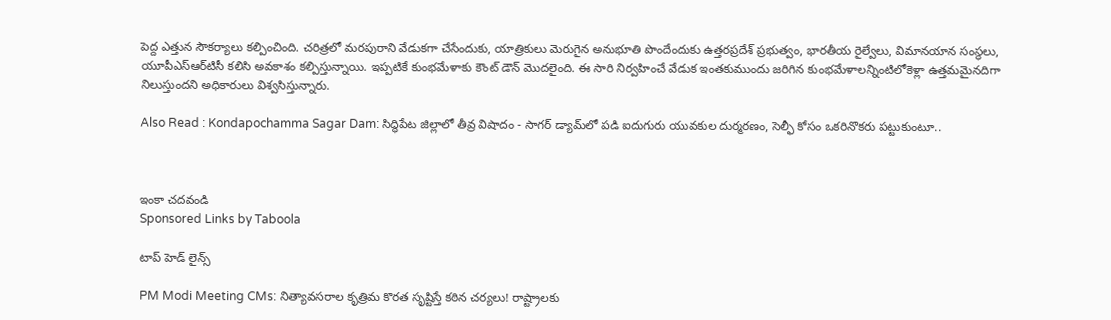పెద్ద ఎత్తున సౌకర్యాలు కల్పించింది. చరిత్రలో మరపురాని వేడుకగా చేసేందుకు, యాత్రికులు మెరుగైన అనుభూతి పొందేందుకు ఉత్తరప్రదేశ్ ప్రభుత్వం, భారతీయ రైల్వేలు, విమానయాన సంస్థలు, యూపీఎస్‌ఆర్‌టిసీ కలిసి అవకాశం కల్పిస్తున్నాయి. ఇప్పటికే కుంభమేళాకు కౌంట్ డౌన్ మొదలైంది. ఈ సారి నిర్వహించే వేడుక ఇంతకుముందు జరిగిన కుంభమేళాలన్నింటిలోకెళ్లా ఉత్తమమైనదిగా నిలుస్తుందని అధికారులు విశ్వసిస్తున్నారు.

Also Read : Kondapochamma Sagar Dam: సిద్ధిపేట జిల్లాలో తీవ్ర విషాదం - సాగర్ డ్యామ్‌లో పడి ఐదుగురు యువకుల దుర్మరణం, సెల్ఫీ కోసం ఒకరినొకరు పట్టుకుంటూ..



ఇంకా చదవండి
Sponsored Links by Taboola

టాప్ హెడ్ లైన్స్

PM Modi Meeting CMs: నిత్యావసరాల కృత్రిమ కొరత సృష్టిస్తే కఠిన చర్యలు! రాష్ట్రాలకు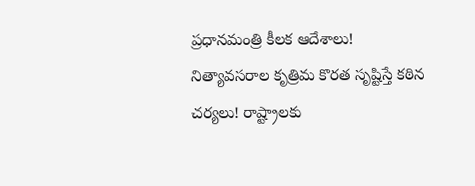ప్రధానమంత్రి కీలక ఆదేశాలు!
నిత్యావసరాల కృత్రిమ కొరత సృష్టిస్తే కఠిన చర్యలు! రాష్ట్రాలకు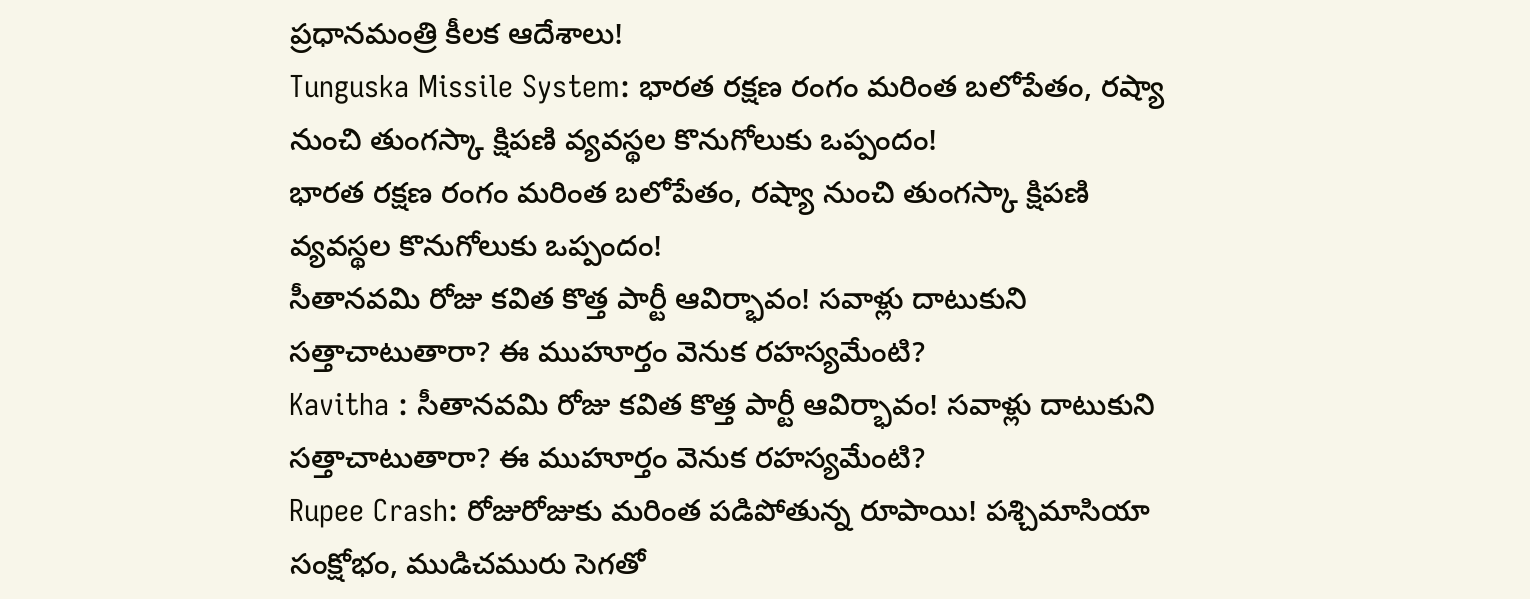ప్రధానమంత్రి కీలక ఆదేశాలు!
Tunguska Missile System: భారత రక్షణ రంగం మరింత బలోపేతం, రష్యా నుంచి తుంగస్కా క్షిపణి వ్యవస్థల కొనుగోలుకు ఒప్పందం!
భారత రక్షణ రంగం మరింత బలోపేతం, రష్యా నుంచి తుంగస్కా క్షిపణి వ్యవస్థల కొనుగోలుకు ఒప్పందం!
సీతానవమి రోజు కవిత కొత్త పార్టీ ఆవిర్భావం! సవాళ్లు దాటుకుని సత్తాచాటుతారా? ఈ ముహూర్తం వెనుక రహస్యమేంటి?
Kavitha : సీతానవమి రోజు కవిత కొత్త పార్టీ ఆవిర్భావం! సవాళ్లు దాటుకుని సత్తాచాటుతారా? ఈ ముహూర్తం వెనుక రహస్యమేంటి?
Rupee Crash: రోజురోజుకు మరింత పడిపోతున్న రూపాయి! పశ్చిమాసియా సంక్షోభం, ముడిచమురు సెగతో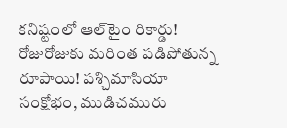కనిష్టంలో ఆల్‌టైం రికార్డు!
రోజురోజుకు మరింత పడిపోతున్న రూపాయి! పశ్చిమాసియా సంక్షోభం, ముడిచమురు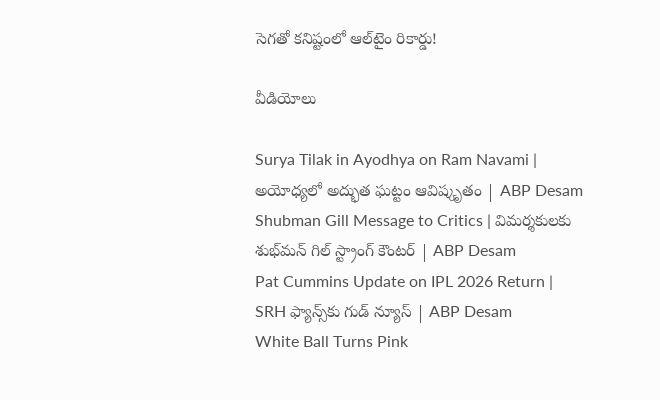సెగతో కనిష్టంలో ఆల్‌టైం రికార్డు!

వీడియోలు

Surya Tilak in Ayodhya on Ram Navami | అయోధ్యలో అద్భుత ఘట్టం ఆవిష్కృతం | ABP Desam
Shubman Gill Message to Critics | విమర్శకులకు శుభ్‌మన్ గిల్ స్ట్రాంగ్ కౌంటర్ | ABP Desam
Pat Cummins Update on IPL 2026 Return | SRH ఫ్యాన్స్‌కు గుడ్ న్యూస్ | ABP Desam
White Ball Turns Pink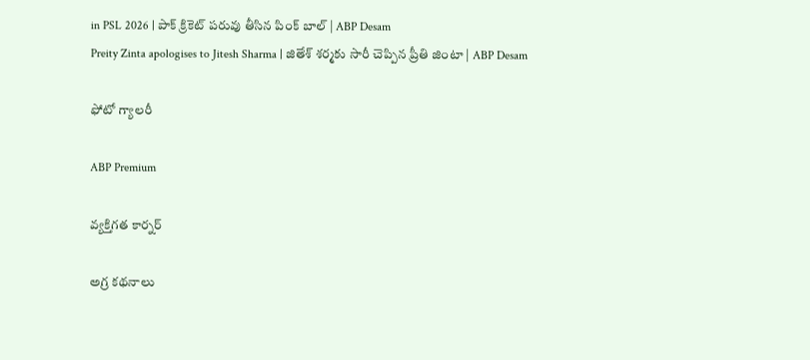in PSL 2026 | పాక్ క్రికెట్ పరువు తీసిన పింక్ బాల్ | ABP Desam
Preity Zinta apologises to Jitesh Sharma | జితేశ్‌ శర్మకు సారీ చెప్పిన ప్రీతి జింటా | ABP Desam

ఫోటో గ్యాలరీ

ABP Premium

వ్యక్తిగత కార్నర్

అగ్ర కథనాలు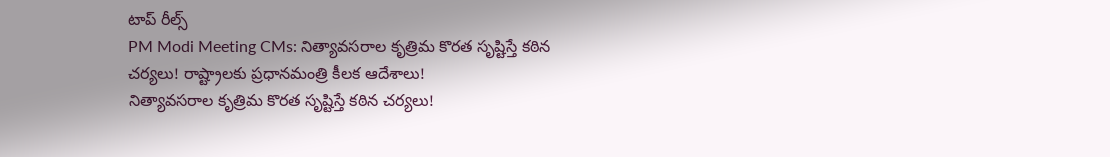టాప్ రీల్స్
PM Modi Meeting CMs: నిత్యావసరాల కృత్రిమ కొరత సృష్టిస్తే కఠిన చర్యలు! రాష్ట్రాలకు ప్రధానమంత్రి కీలక ఆదేశాలు!
నిత్యావసరాల కృత్రిమ కొరత సృష్టిస్తే కఠిన చర్యలు!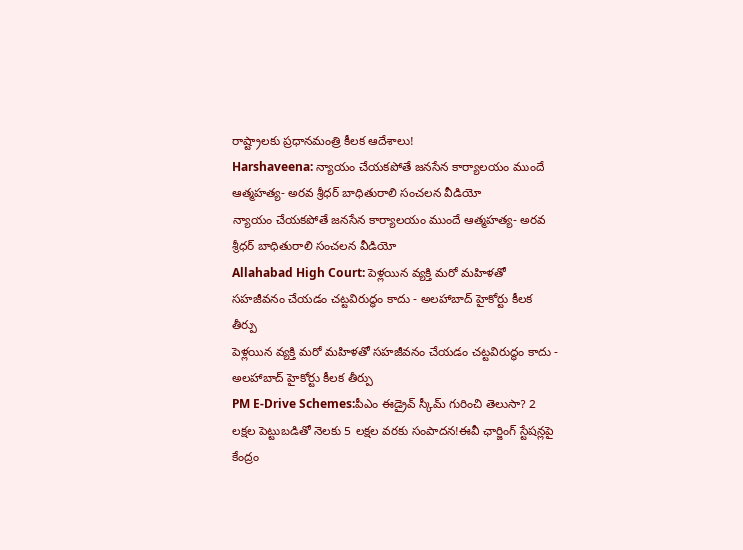రాష్ట్రాలకు ప్రధానమంత్రి కీలక ఆదేశాలు!
Harshaveena: న్యాయం చేయకపోతే జనసేన కార్యాలయం ముందే ఆత్మహత్య- అరవ శ్రీధర్ బాధితురాలి సంచలన వీడియో
న్యాయం చేయకపోతే జనసేన కార్యాలయం ముందే ఆత్మహత్య- అరవ శ్రీధర్ బాధితురాలి సంచలన వీడియో
Allahabad High Court: పెళ్లయిన వ్యక్తి మరో మహిళతో సహజీవనం చేయడం చట్టవిరుద్ధం కాదు - అలహాబాద్ హైకోర్టు కీలక తీర్పు
పెళ్లయిన వ్యక్తి మరో మహిళతో సహజీవనం చేయడం చట్టవిరుద్ధం కాదు - అలహాబాద్ హైకోర్టు కీలక తీర్పు
PM E-Drive Schemes:పీఎం ఈడ్రైవ్ స్కీమ్‌ గురించి తెలుసా? 2 లక్షల పెట్టుబడితో నెలకు 5 లక్షల వరకు సంపాదన!ఈవీ ఛార్జింగ్ స్టేషన్లపై కేంద్రం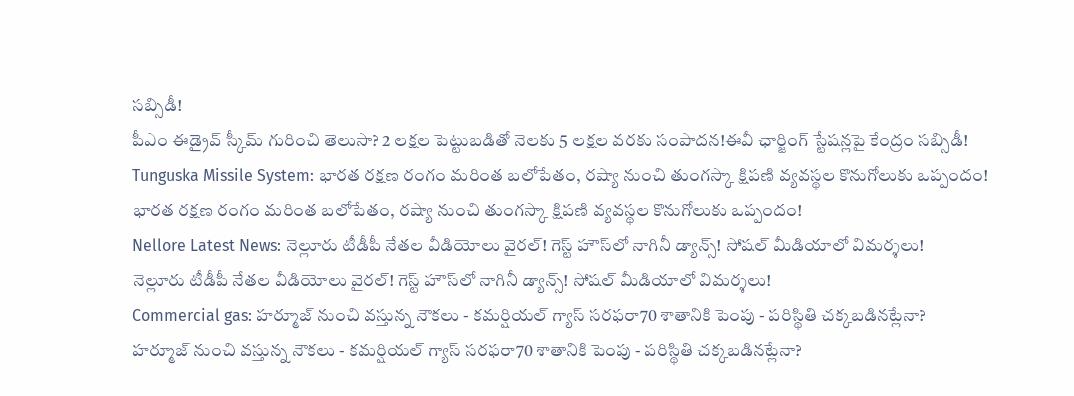సబ్సిడీ!
పీఎం ఈడ్రైవ్ స్కీమ్‌ గురించి తెలుసా? 2 లక్షల పెట్టుబడితో నెలకు 5 లక్షల వరకు సంపాదన!ఈవీ ఛార్జింగ్ స్టేషన్లపై కేంద్రం సబ్సిడీ!
Tunguska Missile System: భారత రక్షణ రంగం మరింత బలోపేతం, రష్యా నుంచి తుంగస్కా క్షిపణి వ్యవస్థల కొనుగోలుకు ఒప్పందం!
భారత రక్షణ రంగం మరింత బలోపేతం, రష్యా నుంచి తుంగస్కా క్షిపణి వ్యవస్థల కొనుగోలుకు ఒప్పందం!
Nellore Latest News: నెల్లూరు టీడీపీ నేతల వీడియోలు వైరల్‌! గెస్ట్‌ హౌస్‌లో నాగినీ డ్యాన్స్‌! సోషల్ మీడియాలో విమర్శలు!
నెల్లూరు టీడీపీ నేతల వీడియోలు వైరల్‌! గెస్ట్‌ హౌస్‌లో నాగినీ డ్యాన్స్‌! సోషల్ మీడియాలో విమర్శలు!
Commercial gas: హర్మూజ్ నుంచి వస్తున్న నౌకలు - కమర్షియల్ గ్యాస్ సరఫరా70 శాతానికి పెంపు - పరిస్థితి చక్కబడినట్లేనా?
హర్మూజ్ నుంచి వస్తున్న నౌకలు - కమర్షియల్ గ్యాస్ సరఫరా70 శాతానికి పెంపు - పరిస్థితి చక్కబడినట్లేనా?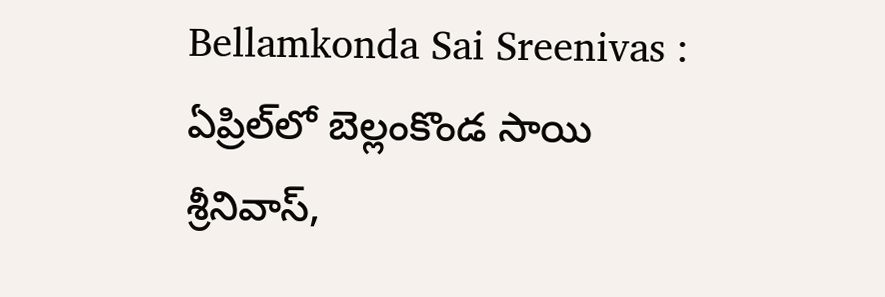Bellamkonda Sai Sreenivas : ఏప్రిల్‌లో బెల్లంకొండ సాయి శ్రీనివాస్,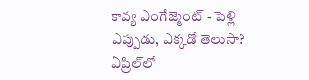కావ్య ఎంగేజ్మెంట్ - పెళ్లి ఎప్పుడు, ఎక్కడో తెలుసా?
ఏప్రిల్‌లో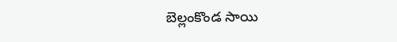బెల్లంకొండ సాయి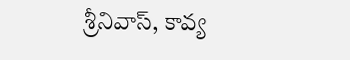శ్రీనివాస్, కావ్య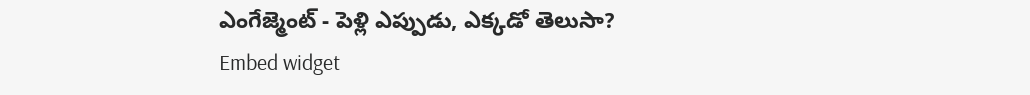ఎంగేజ్మెంట్ - పెళ్లి ఎప్పుడు, ఎక్కడో తెలుసా?
Embed widget